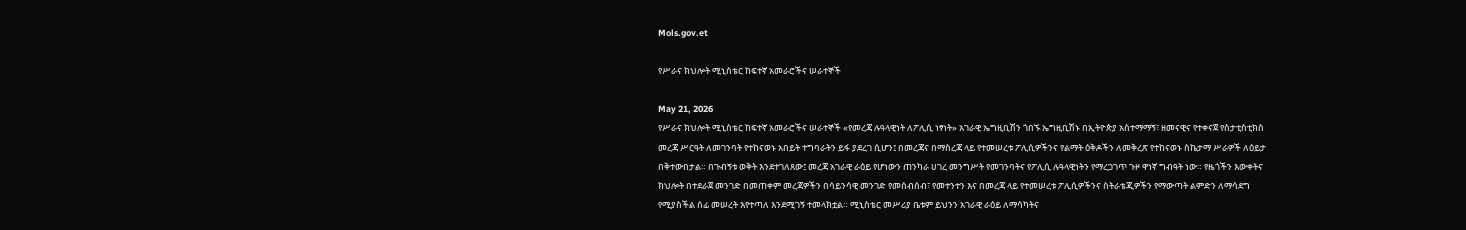Mols.gov.et

የሥራና ክህሎት ሚኒስቴር ከፍተኛ አመራሮችና ሠራተኞች

May 21, 2026
የሥራና ክህሎት ሚኒስቴር ከፍተኛ አመራሮችና ሠራተኞች «የመረጃ ሉዓላዊነት ለፖሊሲ ነፃነት» አገራዊ ኤግዚቢሽን ጎበኙ ኤግዚቢሽኑ በኢትዮጵያ አስተማማኝ፣ ዘመናዊና የተቀናጀ የስታቲስቲክስ መረጃ ሥርዓት ለመገንባት የተከናወኑ አበይት ተግባራትን ይፋ ያደረገ ሲሆን፤ በመረጃና በማስረጃ ላይ የተመሠረቱ ፖሊሲዎችንና የልማት ዕቅዶችን ለመቅረጽ የተከናወኑ ስኬታማ ሥራዎች ለዕይታ በቅተውበታል። በጉብኝቱ ወቅት እንደተገለጸው፤ መረጃ አገራዊ ራዕይ የሆነውን ጠንካራ ሀገረ መንግሥት የመገንባትና የፖሊሲ ሉዓላዊነትን የማረጋገጥ ጉዞ ዋነኛ ግብዓት ነው። የዜጎችን እውቀትና ክህሎት በተደራጀ መንገድ በመጠቀም መረጃዎችን በሳይንሳዊ መንገድ የመሰብሰብ፣ የመተንተን እና በመረጃ ላይ የተመሠረቱ ፖሊሲዎችንና ስትራቴጂዎችን የማውጣት ልምድን ለማሳደግ የሚያስችል ሰፊ መሠረት እየተጣለ እንደሚገኝ ተመላክቷል። ሚኒስቴር መሥሪያ ቤቱም ይህንን አገራዊ ራዕይ ለማሳካትና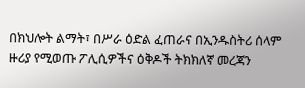በክህሎት ልማት፣ በሥራ ዕድል ፈጠራና በኢንዱስትሪ ሰላም ዙሪያ የሚወጡ ፖሊሲዎችና ዕቅዶች ትክክለኛ መረጃን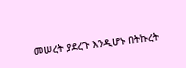መሠረት ያደረጉ እንዲሆኑ በትኩረት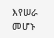እየሠራ መሆኑ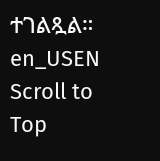ተገልጿል።
en_USEN
Scroll to Top